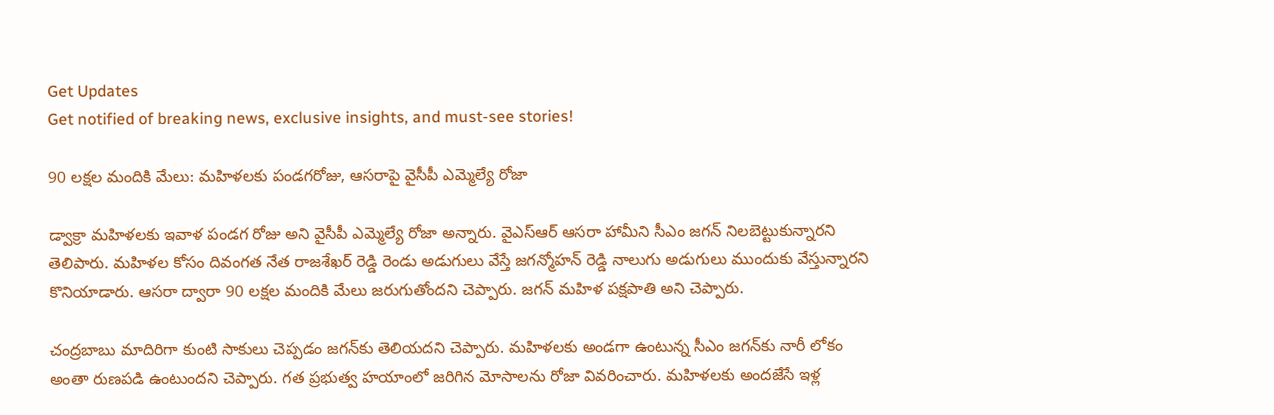Get Updates
Get notified of breaking news, exclusive insights, and must-see stories!

90 లక్షల మందికి మేలు: మహిళలకు పండగరోజు, ఆసరాపై వైసీపీ ఎమ్మెల్యే రోజా

డ్వాక్రా మహిళలకు ఇవాళ పండగ రోజు అని వైసీపీ ఎమ్మెల్యే రోజా అన్నారు. వైఎస్ఆర్ ఆసరా హామీని సీఎం జగన్ నిలబెట్టుకున్నారని తెలిపారు. మహిళల కోసం దివంగత నేత రాజశేఖర్ రెడ్డి రెండు అడుగులు వేస్తే జగన్మోహన్ రెడ్డి నాలుగు అడుగులు ముందుకు వేస్తున్నారని కొనియాడారు. ఆసరా ద్వారా 90 లక్షల మందికి మేలు జరుగుతోందని చెప్పారు. జగన్ మహిళ పక్షపాతి అని చెప్పారు.

చంద్రబాబు మాదిరిగా కుంటి సాకులు చెప్పడం జగన్‌కు తెలియదని చెప్పారు. మహిళలకు అండగా ఉంటున్న సీఎం జగన్‌కు నారీ లోకం అంతా రుణపడి ఉంటుందని చెప్పారు. గత ప్రభుత్వ హయాంలో జరిగిన మోసాలను రోజా వివరించారు. మహిళలకు అందజేసే ఇళ్ల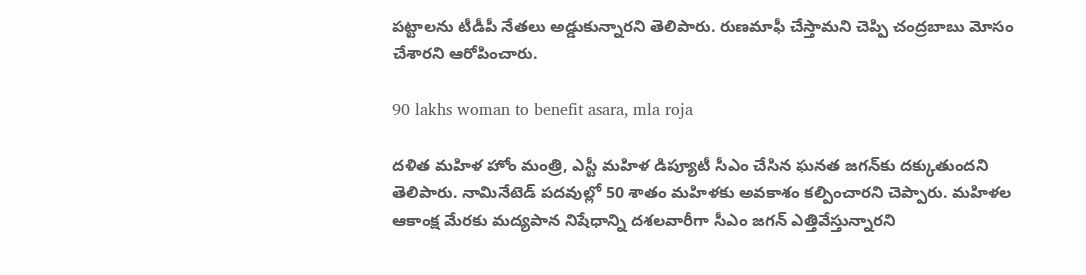పట్టాలను టీడీపీ నేతలు అడ్డుకున్నారని తెలిపారు. రుణమాఫీ చేస్తామని చెప్పి చంద్రబాబు మోసం చేశారని ఆరోపించారు.

90 lakhs woman to benefit asara, mla roja

దళిత మహిళ హోం మంత్రి, ఎస్టీ మహిళ డిప్యూటీ సీఎం చేసిన ఘనత జగన్‌కు దక్కుతుందని తెలిపారు. నామినేటెడ్ పదవుల్లో 50 శాతం మహిళకు అవకాశం కల్పించారని చెప్పారు. మహిళల ఆకాంక్ష మేరకు మద్యపాన నిషేధాన్ని దశలవారీగా సీఎం జగన్ ఎత్తివేస్తున్నారని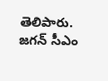తెలిపారు. జగన్ సీఎం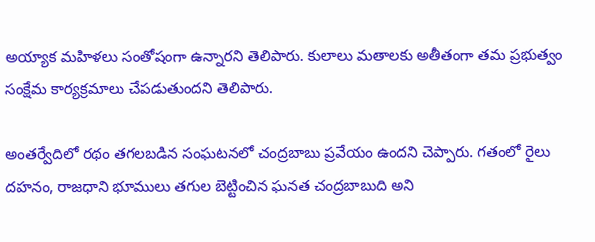అయ్యాక మహిళలు సంతోషంగా ఉన్నారని తెలిపారు. కులాలు మతాలకు అతీతంగా తమ ప్రభుత్వం సంక్షేమ కార్యక్రమాలు చేపడుతుందని తెలిపారు.

అంతర్వేదిలో రథం తగలబడిన సంఘటనలో చంద్రబాబు ప్రవేయం ఉందని చెప్పారు. గతంలో రైలు దహనం, రాజధాని భూములు తగుల బెట్టించిన ఘనత చంద్రబాబుది అని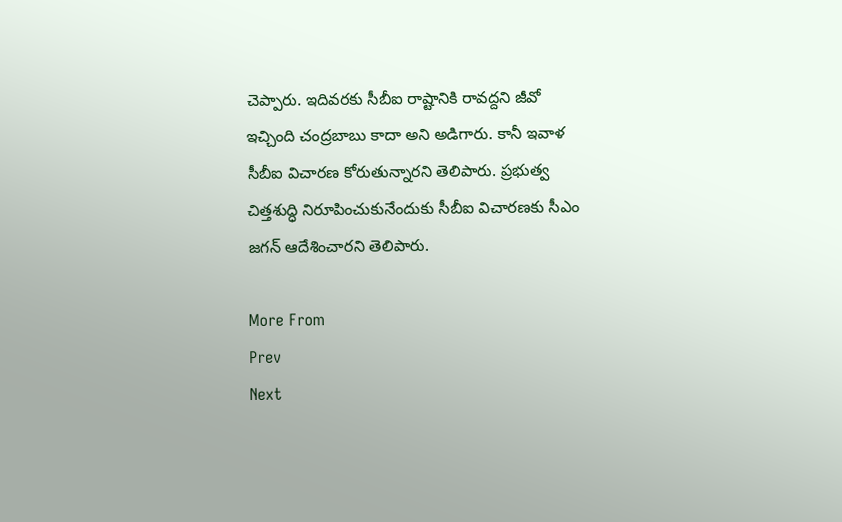చెప్పారు. ఇదివరకు సీబీఐ రాష్టానికి రావద్దని జీవో ఇచ్చింది చంద్రబాబు కాదా అని అడిగారు. కానీ ఇవాళ సీబీఐ విచారణ కోరుతున్నారని తెలిపారు. ప్రభుత్వ చిత్తశుద్ధి నిరూపించుకునేందుకు సీబీఐ విచారణకు సీఎం జగన్ ఆదేశించారని తెలిపారు.

More From
Prev
Next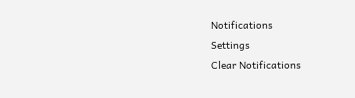Notifications
Settings
Clear Notifications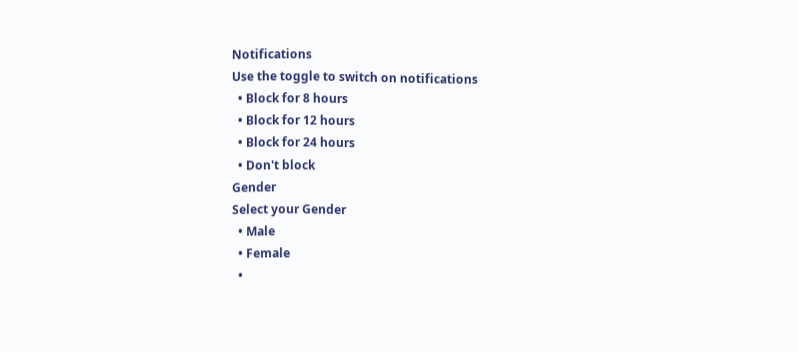Notifications
Use the toggle to switch on notifications
  • Block for 8 hours
  • Block for 12 hours
  • Block for 24 hours
  • Don't block
Gender
Select your Gender
  • Male
  • Female
  •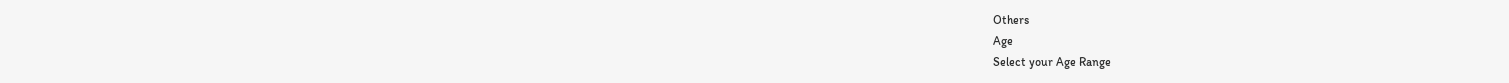Others
Age
Select your Age Range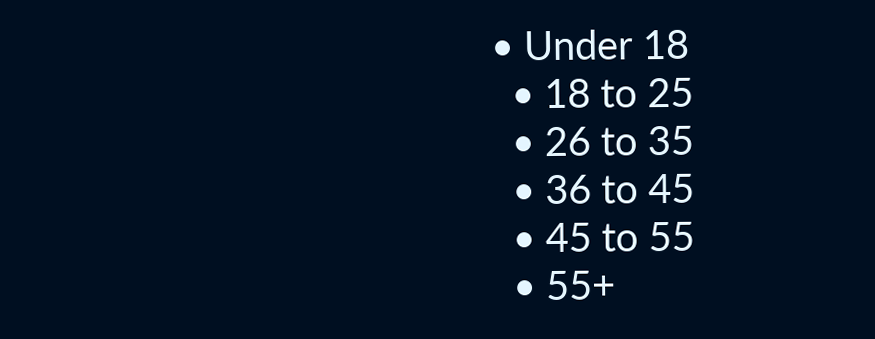• Under 18
  • 18 to 25
  • 26 to 35
  • 36 to 45
  • 45 to 55
  • 55+